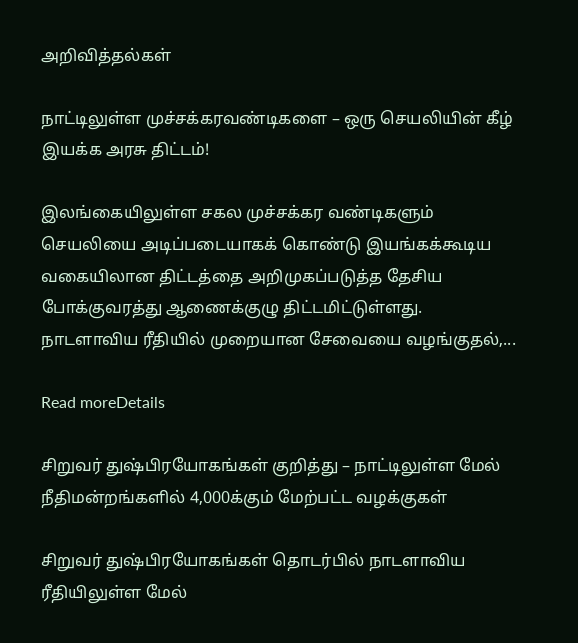அறிவித்தல்கள்

நாட்டிலுள்ள முச்சக்கரவண்டிகளை – ஒரு செயலியின் கீழ் இயக்க அரசு திட்டம்!

இலங்கையிலுள்ள சகல முச்சக்கர வண்டிகளும் செயலியை அடிப்படையாகக் கொண்டு இயங்கக்கூடிய வகையிலான திட்டத்தை அறிமுகப்படுத்த தேசிய போக்குவரத்து ஆணைக்குழு திட்டமிட்டுள்ளது. நாடளாவிய ரீதியில் முறையான சேவையை வழங்குதல்,...

Read moreDetails

சிறுவர் துஷ்பிரயோகங்கள் குறித்து – நாட்டிலுள்ள மேல் நீதிமன்றங்களில் 4,000க்கும் மேற்பட்ட வழக்குகள்

சிறுவர் துஷ்பிரயோகங்கள் தொடர்பில் நாடளாவிய ரீதியிலுள்ள மேல்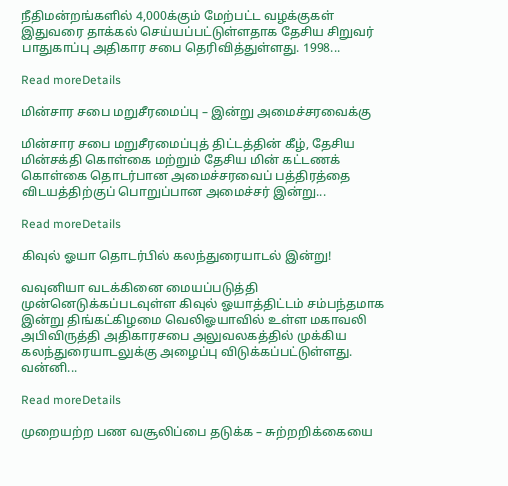நீதிமன்றங்களில் 4,000க்கும் மேற்பட்ட வழக்குகள் இதுவரை தாக்கல் செய்யப்பட்டுள்ளதாக தேசிய சிறுவர் பாதுகாப்பு அதிகார சபை தெரிவித்துள்ளது. 1998...

Read moreDetails

மின்சார சபை மறுசீரமைப்பு – இன்று அமைச்சரவைக்கு

மின்சார சபை மறுசீரமைப்புத் திட்டத்தின் கீழ், தேசிய மின்சக்தி கொள்கை மற்றும் தேசிய மின் கட்டணக் கொள்கை தொடர்பான அமைச்சரவைப் பத்திரத்தை விடயத்திற்குப் பொறுப்பான அமைச்சர் இன்று...

Read moreDetails

கிவுல் ஓயா தொடர்பில் கலந்துரையாடல் இன்று!

வவுனியா வடக்கினை மையப்படுத்தி முன்னெடுக்கப்படவுள்ள கிவுல் ஓயாத்திட்டம் சம்பந்தமாக இன்று திங்கட்கிழமை வெலிஓயாவில் உள்ள மகாவலி அபிவிருத்தி அதிகாரசபை அலுவலகத்தில் முக்கிய கலந்துரையாடலுக்கு அழைப்பு விடுக்கப்பட்டுள்ளது. வன்னி...

Read moreDetails

முறையற்ற பண வசூலிப்பை தடுக்க – சுற்றறிக்கையை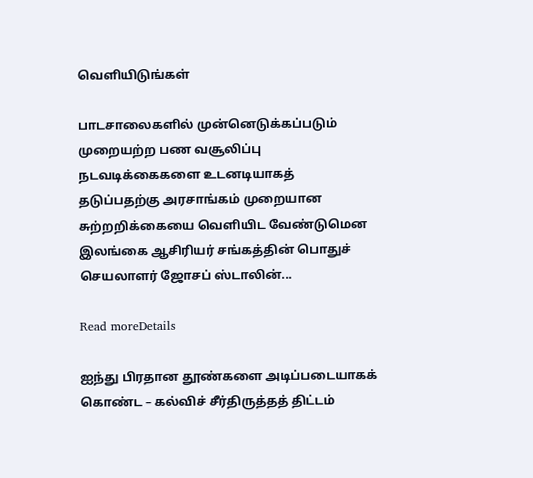வெளியிடுங்கள்

பாடசாலைகளில் முன்னெடுக்கப்படும் முறையற்ற பண வசூலிப்பு நடவடிக்கைகளை உடனடியாகத் தடுப்பதற்கு அரசாங்கம் முறையான சுற்றறிக்கையை வெளியிட வேண்டுமென இலங்கை ஆசிரியர் சங்கத்தின் பொதுச் செயலாளர் ஜோசப் ஸ்டாலின்...

Read moreDetails

ஐந்து பிரதான தூண்களை அடிப்படையாகக் கொண்ட – கல்விச் சீர்திருத்தத் திட்டம்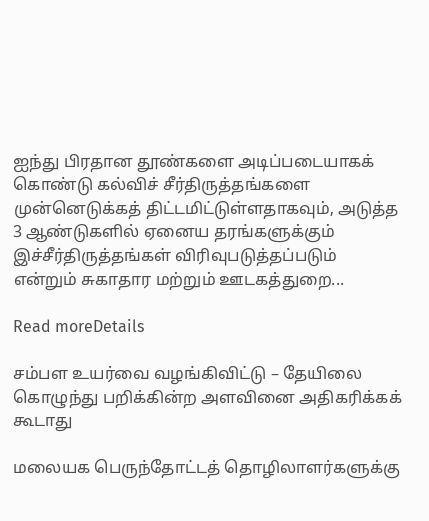ஐந்து பிரதான தூண்களை அடிப்படையாகக் கொண்டு கல்விச் சீர்திருத்தங்களை முன்னெடுக்கத் திட்டமிட்டுள்ளதாகவும், அடுத்த 3 ஆண்டுகளில் ஏனைய தரங்களுக்கும் இச்சீர்திருத்தங்கள் விரிவுபடுத்தப்படும் என்றும் சுகாதார மற்றும் ஊடகத்துறை...

Read moreDetails

சம்பள உயர்வை வழங்கிவிட்டு – தேயிலை கொழுந்து பறிக்கின்ற அளவினை அதிகரிக்கக் கூடாது

மலையக பெருந்தோட்டத் தொழிலாளர்களுக்கு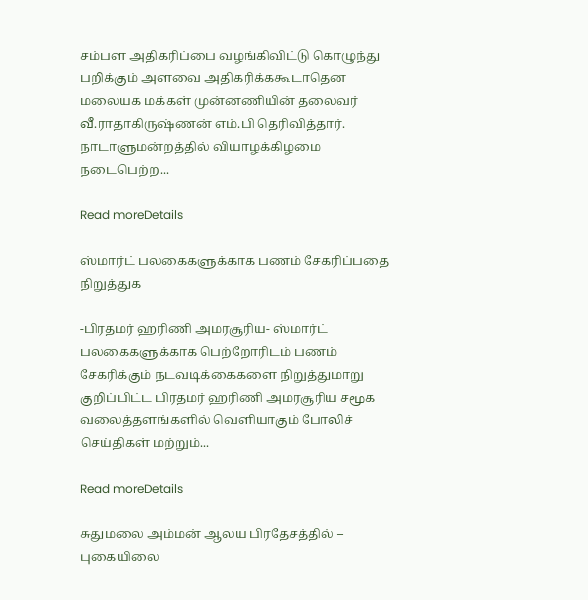சம்பள அதிகரிப்பை வழங்கிவிட்டு கொழுந்து பறிக்கும் அளவை அதிகரிக்ககூடாதென மலையக மக்கள் முன்னணியின் தலைவர் வீ.ராதாகிருஷ்ணன் எம்.பி தெரிவித்தார். நாடாளுமன்றத்தில் வியாழக்கிழமை நடைபெற்ற...

Read moreDetails

ஸ்மார்ட் பலகைகளுக்காக பணம் சேகரிப்பதை நிறுத்துக

-பிரதமர் ஹரிணி அமரசூரிய- ஸ்மார்ட் பலகைகளுக்காக பெற்றோரிடம் பணம் சேகரிக்கும் நடவடிக்கைகளை நிறுத்துமாறு குறிப்பிட்ட பிரதமர் ஹரிணி அமரசூரிய சமூக வலைத்தளங்களில் வெளியாகும் போலிச் செய்திகள் மற்றும்...

Read moreDetails

சுதுமலை அம்மன் ஆலய பிரதேசத்தில் – புகையிலை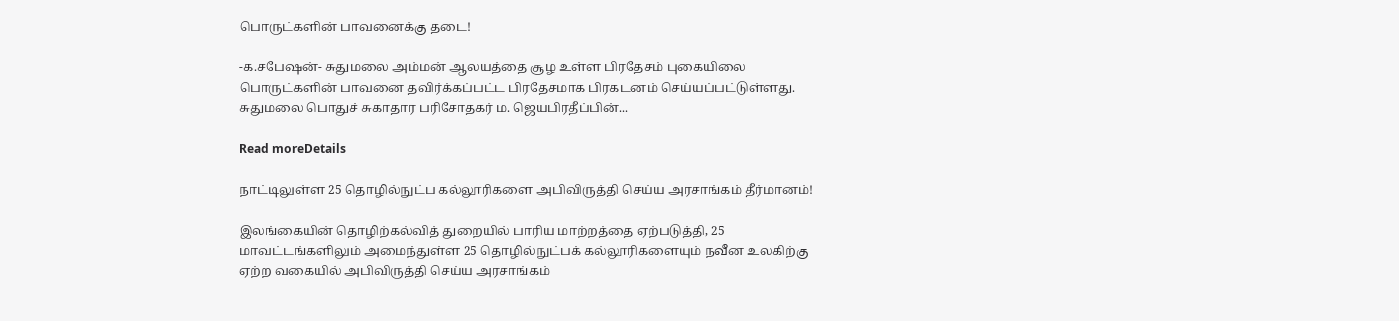பொருட்களின் பாவனைக்கு தடை!

-க.சபேஷன்- சுதுமலை அம்மன் ஆலயத்தை சூழ உள்ள பிரதேசம் புகையிலை பொருட்களின் பாவனை தவிர்க்கப்பட்ட பிரதேசமாக பிரகடனம் செய்யப்பட்டுள்ளது. சுதுமலை பொதுச் சுகாதார பரிசோதகர் ம. ஜெயபிரதீப்பின்...

Read moreDetails

நாட்டிலுள்ள 25 தொழில்நுட்ப கல்லூரிகளை அபிவிருத்தி செய்ய அரசாங்கம் தீர்மானம்!

இலங்கையின் தொழிற்கல்வித் துறையில் பாரிய மாற்றத்தை ஏற்படுத்தி, 25 மாவட்டங்களிலும் அமைந்துள்ள 25 தொழில்நுட்பக் கல்லூரிகளையும் நவீன உலகிற்கு ஏற்ற வகையில் அபிவிருத்தி செய்ய அரசாங்கம்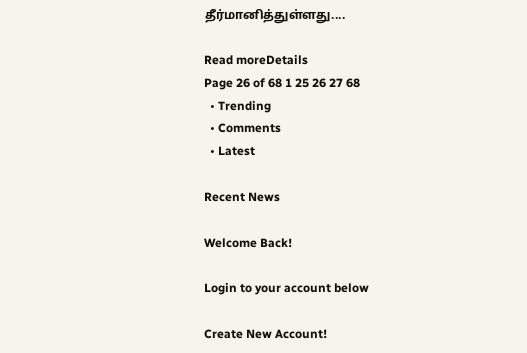தீர்மானித்துள்ளது....

Read moreDetails
Page 26 of 68 1 25 26 27 68
  • Trending
  • Comments
  • Latest

Recent News

Welcome Back!

Login to your account below

Create New Account!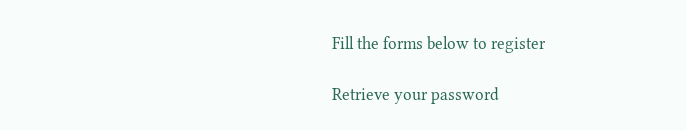Fill the forms below to register

Retrieve your password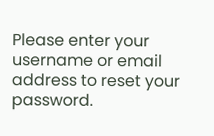Please enter your username or email address to reset your password.